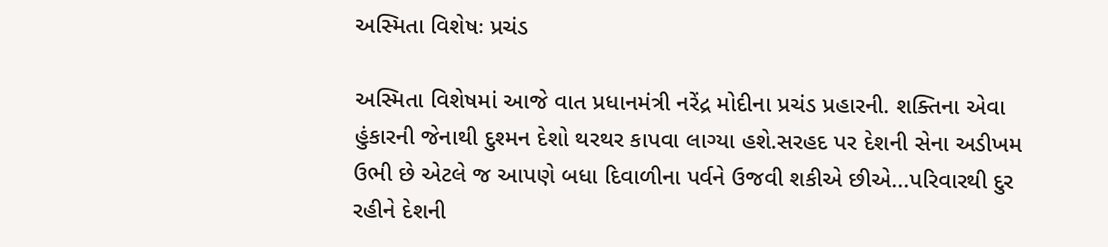અસ્મિતા વિશેષઃ પ્રચંડ

અસ્મિતા વિશેષમાં આજે વાત પ્રધાનમંત્રી નરેંદ્ર મોદીના પ્રચંડ પ્રહારની. શક્તિના એવા હુંકારની જેનાથી દુશ્મન દેશો થરથર કાપવા લાગ્યા હશે.સરહદ પર દેશની સેના અડીખમ ઉભી છે એટલે જ આપણે બધા દિવાળીના પર્વને ઉજવી શકીએ છીએ...પરિવારથી દુર રહીને દેશની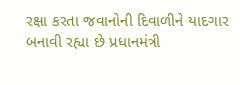રક્ષા કરતા જવાનોની દિવાળીને યાદગાર બનાવી રહ્યા છે પ્રધાનમંત્રી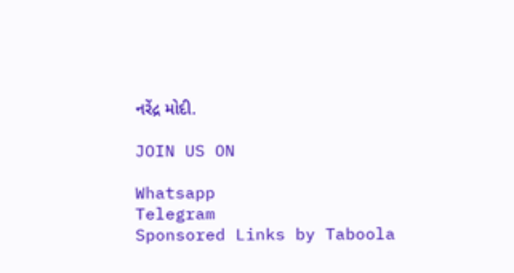નરેંદ્ર મોદી.

JOIN US ON

Whatsapp
Telegram
Sponsored Links by Taboola